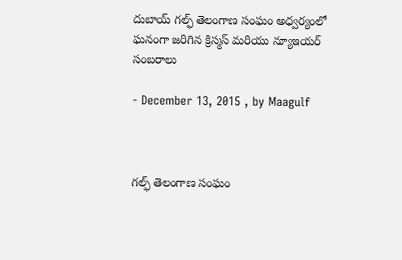దుబాయ్ గల్ఫ్ తెలంగాణ సంఘం అధ్వర్యంలో ఘనంగా జరిగిన క్రిస్మస్ మరియు న్యూఇయర్ సంబరాలు

- December 13, 2015 , by Maagulf



గల్ఫ్ తెలంగాణ సంఘం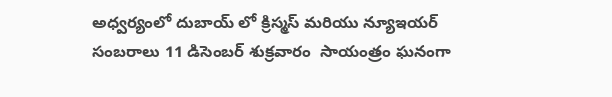అధ్వర్యంలో దుబాయ్ లో క్రిస్మస్ మరియు న్యూఇయర్ సంబరాలు 11 డిసెంబర్ శుక్రవారం  సాయంత్రం ఘనంగా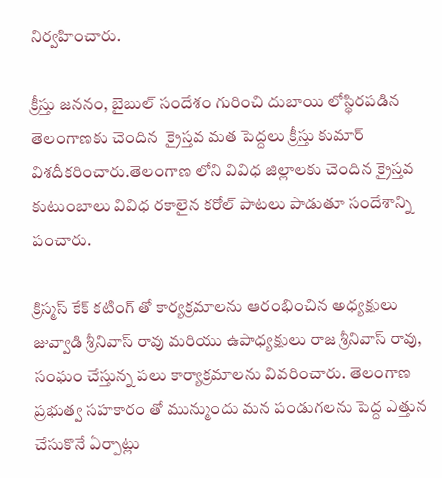నిర్వహించారు.

క్రీస్తు జననం, బైబుల్ సందేశం గురించి దుబాయి లోస్థిరపడిన తెలంగాణకు చెందిన  క్రైస్తవ మత పెద్దలు క్రీస్తు కుమార్ విశదీకరించారు.తెలంగాణ లోని వివిధ జిల్లాలకు చెందిన క్రైస్తవ కుటుంబాలు వివిధ రకాలైన కరోల్ పాటలు పాడుతూ సందేశాన్ని పంచారు.

క్రిస్మస్ కేక్ కటింగ్ తో కార్యక్రమాలను ఆరంభించిన అధ్యక్షులు జువ్వాడి శ్రీనివాస్ రావు మరియు ఉపాధ్యక్షులు రాజ శ్రీనివాస్ రావు, సంఘం చేస్తున్న పలు కార్యాక్రమాలను వివరించారు. తెలంగాణ ప్రభుత్వ సహకారం తో మున్ముందు మన పండుగలను పెద్ద ఎత్తున చేసుకొనే ఏర్పాట్లు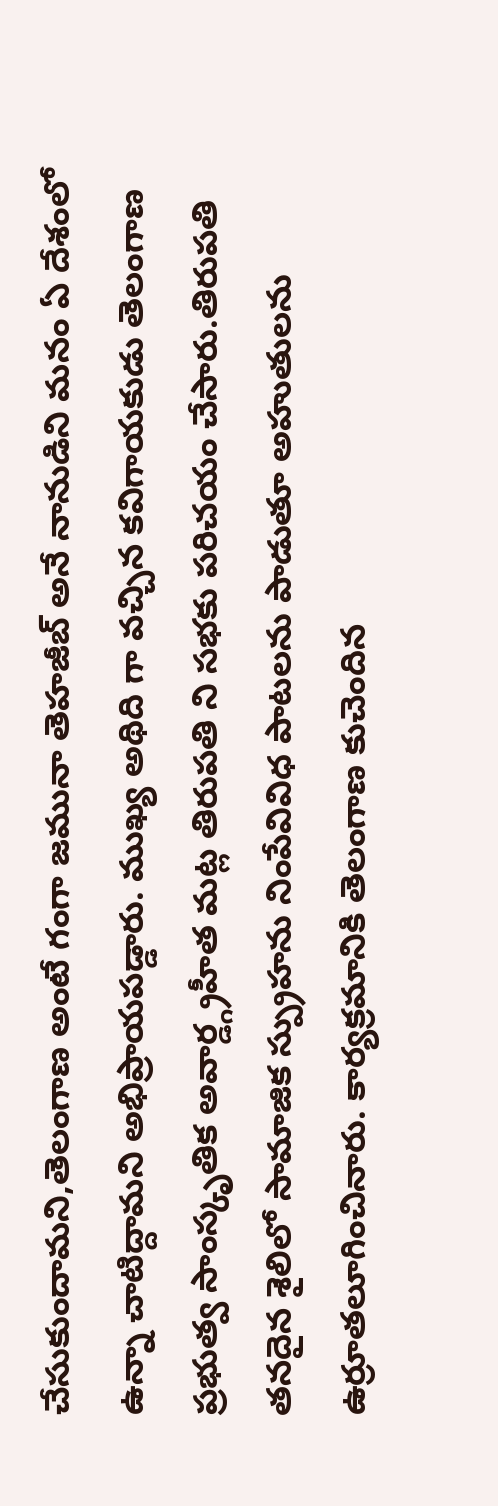చేసుకుందామని,తెలంగాణ అంటే గంగా జమునా తెహజీబ్ అనే నానుడిని మనం ఏ దేశంలో ఉన్నా చాటిద్దామని అభిప్రాయపడ్డారు. ముఖ్య అథిది గా వచ్చిన కవిగాయకుడు తెలంగాణ ప్రభుత్వ సాంస్కృతిక అవార్డ్గ్రహీత మట్ల తిరుపతి ని సభకు పరిచయం చేసారు.తిరుపతి తనదైన శైలిలో సామాజిక స్ప్రుహను నింపేవివిధ పాటలను పాడుతూ అహుతులను ఉర్రూతలూగించినారు. కార్యక్రమానికి తెలంగాణ కుచెందిన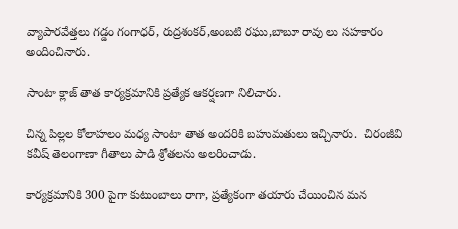వ్యాపారవేత్తలు గడ్డం గంగాధర్, రుద్రశంకర్,అంబటి రఘు,బాబూ రావు లు సహకారం అందించినారు.

సాంటా క్లాజ్ తాత కార్యక్రమానికి ప్రత్యేక ఆకర్షణగా నిలిచారు.

చిన్న పిల్లల కోలాహలం మధ్య సాంటా తాత అందరికి బహుమతులు ఇచ్చినారు.  చిరంజీవి కవీష్ తెలంగాణా గీతాలు పాడి శ్రోతలను అలరించాడు.

కార్యక్రమానికి 300 పైగా కుటుంబాలు రాగా, ప్రత్యేకంగా తయారు చేయించిన మన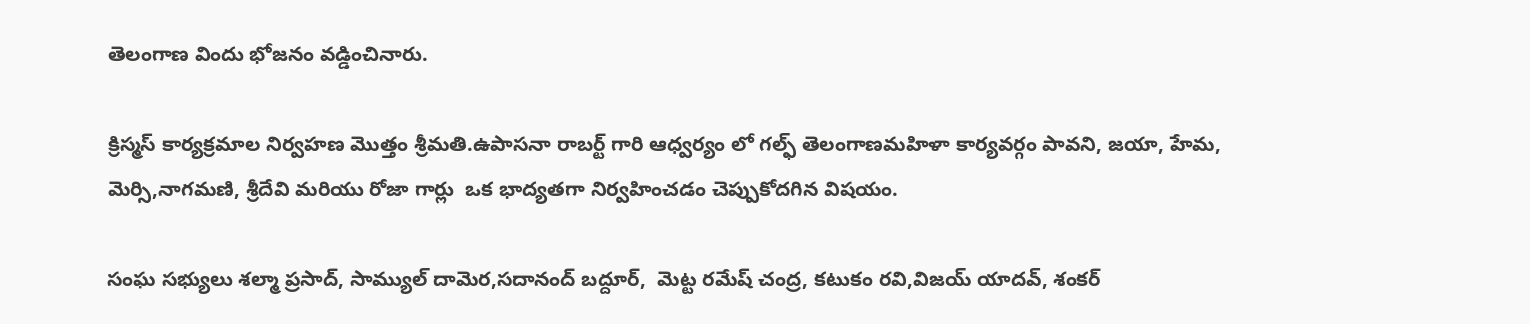తెలంగాణ విందు భోజనం వడ్డించినారు.

క్రిస్మస్ కార్యక్రమాల నిర్వహణ మొత్తం శ్రీమతి.ఉపాసనా రాబర్ట్ గారి ఆధ్వర్యం లో గల్ఫ్ తెలంగాణమహిళా కార్యవర్గం పావని, జయా, హేమ, మెర్సి,నాగమణి, శ్రీదేవి మరియు రోజా గార్లు  ఒక భాద్యతగా నిర్వహించడం చెప్పుకోదగిన విషయం.

సంఘ సభ్యులు శల్మా ప్రసాద్, సామ్యుల్ దామెర,సదానంద్ బద్దూర్,  మెట్ట రమేష్ చంద్ర, కటుకం రవి,విజయ్ యాదవ్, శంకర్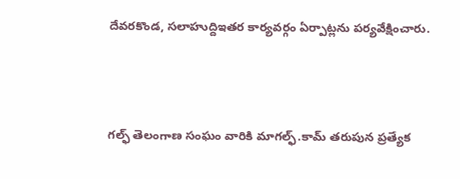దేవరకొండ, సలాహుద్దిఇతర కార్యవర్గం ఏర్పాట్లను పర్యవేక్షించారు.



గల్ఫ్ తెలంగాణ సంఘం వారికి మాగల్ఫ్.కామ్ తరుపున ప్రత్యేక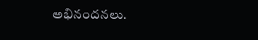అభినందనలు.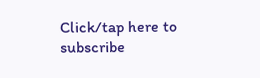Click/tap here to subscribe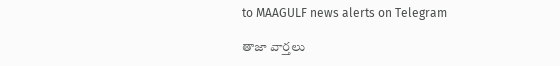to MAAGULF news alerts on Telegram

తాజా వార్తలు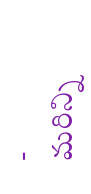- మరిన్ని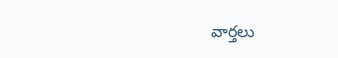వార్తలు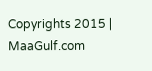Copyrights 2015 | MaaGulf.com